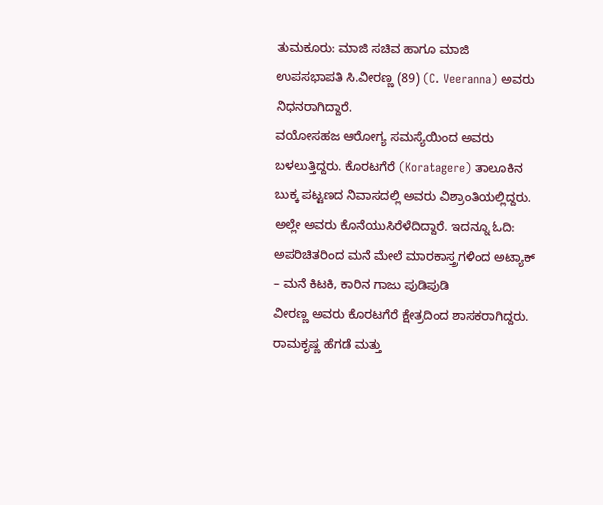ತುಮಕೂರು: ಮಾಜಿ ಸಚಿವ ಹಾಗೂ ಮಾಜಿ ಉಪಸಭಾಪತಿ ಸಿ.ವೀರಣ್ಣ (89) (C. Veeranna) ಅವರು ನಿಧನರಾಗಿದ್ದಾರೆ.
ವಯೋಸಹಜ ಆರೋಗ್ಯ ಸಮಸ್ಯೆಯಿಂದ ಅವರು ಬಳಲುತ್ತಿದ್ದರು. ಕೊರಟಗೆರೆ (Koratagere) ತಾಲೂಕಿನ ಬುಕ್ಕ ಪಟ್ಟಣದ ನಿವಾಸದಲ್ಲಿ ಅವರು ವಿಶ್ರಾಂತಿಯಲ್ಲಿದ್ದರು. ಅಲ್ಲೇ ಅವರು ಕೊನೆಯುಸಿರೆಳೆದಿದ್ದಾರೆ. ಇದನ್ನೂ ಓದಿ: ಅಪರಿಚಿತರಿಂದ ಮನೆ ಮೇಲೆ ಮಾರಕಾಸ್ತ್ರಗಳಿಂದ ಅಟ್ಯಾಕ್ – ಮನೆ ಕಿಟಕಿ, ಕಾರಿನ ಗಾಜು ಪುಡಿಪುಡಿ
ವೀರಣ್ಣ ಅವರು ಕೊರಟಗೆರೆ ಕ್ಷೇತ್ರದಿಂದ ಶಾಸಕರಾಗಿದ್ದರು. ರಾಮಕೃಷ್ಣ ಹೆಗಡೆ ಮತ್ತು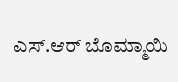ಎಸ್.ಆರ್ ಬೊಮ್ಮಾಯಿ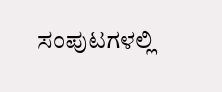ಸಂಪುಟಗಳಲ್ಲಿ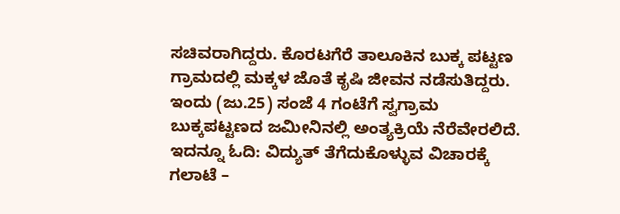ಸಚಿವರಾಗಿದ್ದರು. ಕೊರಟಗೆರೆ ತಾಲೂಕಿನ ಬುಕ್ಕ ಪಟ್ಟಣ ಗ್ರಾಮದಲ್ಲಿ ಮಕ್ಕಳ ಜೊತೆ ಕೃಷಿ ಜೀವನ ನಡೆಸುತಿದ್ದರು.
ಇಂದು (ಜು.25) ಸಂಜೆ 4 ಗಂಟೆಗೆ ಸ್ವಗ್ರಾಮ ಬುಕ್ಕಪಟ್ಟಣದ ಜಮೀನಿನಲ್ಲಿ ಅಂತ್ಯಕ್ರಿಯೆ ನೆರೆವೇರಲಿದೆ. ಇದನ್ನೂ ಓದಿ: ವಿದ್ಯುತ್ ತೆಗೆದುಕೊಳ್ಳುವ ವಿಚಾರಕ್ಕೆ ಗಲಾಟೆ –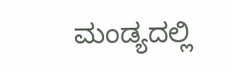ಮಂಡ್ಯದಲ್ಲಿ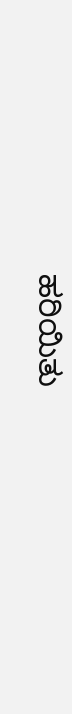ಹರಿಯಿತು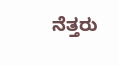ನೆತ್ತರು